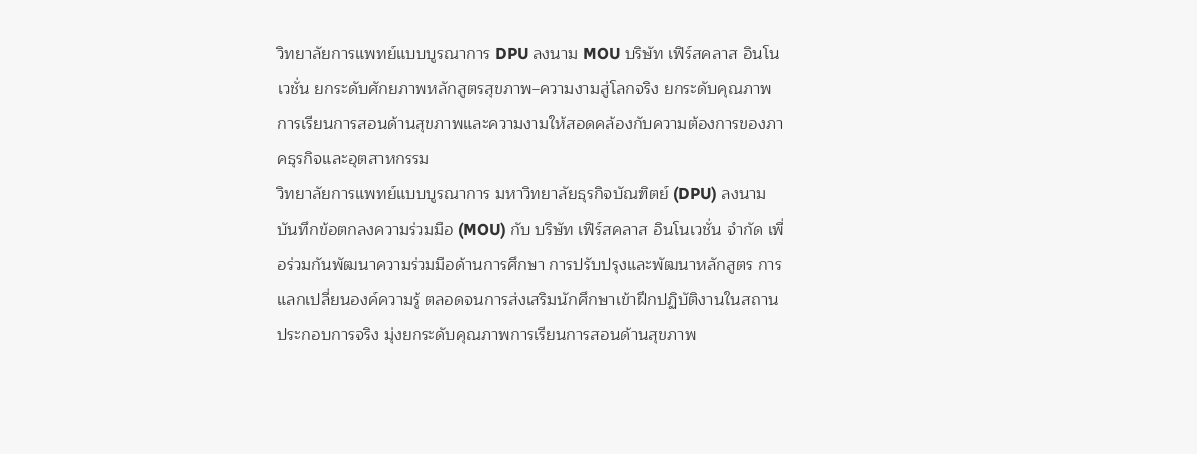วิทยาลัยการแพทย์แบบบูรณาการ DPU ลงนาม MOU บริษัท เฟิร์สคลาส อินโนเวชั่น ยกระดับศักยภาพหลักสูตรสุขภาพ–ความงามสู่โลกจริง ยกระดับคุณภาพการเรียนการสอนด้านสุขภาพและความงามให้สอดคล้องกับความต้องการของภาคธุรกิจและอุตสาหกรรม
วิทยาลัยการแพทย์แบบบูรณาการ มหาวิทยาลัยธุรกิจบัณฑิตย์ (DPU) ลงนามบันทึกข้อตกลงความร่วมมือ (MOU) กับ บริษัท เฟิร์สคลาส อินโนเวชั่น จำกัด เพื่อร่วมกันพัฒนาความร่วมมือด้านการศึกษา การปรับปรุงและพัฒนาหลักสูตร การแลกเปลี่ยนองค์ความรู้ ตลอดจนการส่งเสริมนักศึกษาเข้าฝึกปฏิบัติงานในสถานประกอบการจริง มุ่งยกระดับคุณภาพการเรียนการสอนด้านสุขภาพ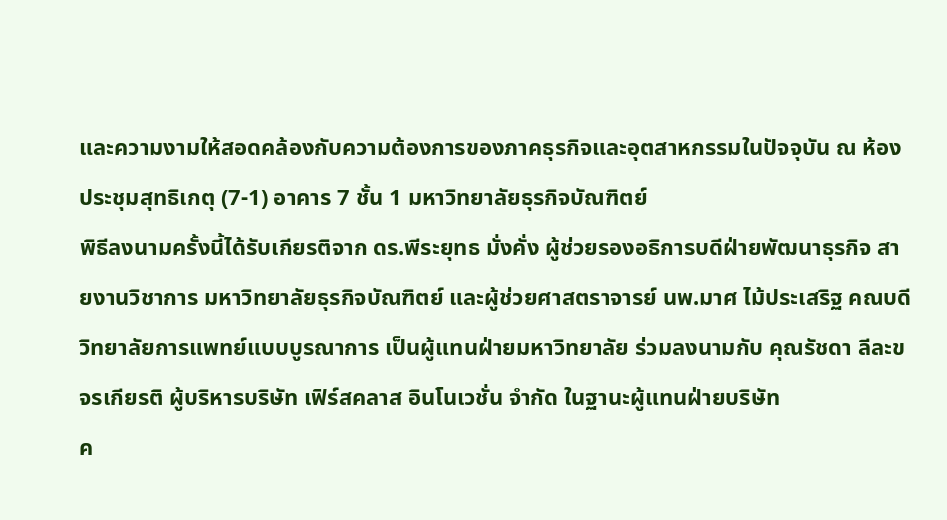และความงามให้สอดคล้องกับความต้องการของภาคธุรกิจและอุตสาหกรรมในปัจจุบัน ณ ห้องประชุมสุทธิเกตุ (7-1) อาคาร 7 ชั้น 1 มหาวิทยาลัยธุรกิจบัณฑิตย์
พิธีลงนามครั้งนี้ได้รับเกียรติจาก ดร.พีระยุทธ มั่งคั่ง ผู้ช่วยรองอธิการบดีฝ่ายพัฒนาธุรกิจ สายงานวิชาการ มหาวิทยาลัยธุรกิจบัณฑิตย์ และผู้ช่วยศาสตราจารย์ นพ.มาศ ไม้ประเสริฐ คณบดีวิทยาลัยการแพทย์แบบบูรณาการ เป็นผู้แทนฝ่ายมหาวิทยาลัย ร่วมลงนามกับ คุณรัชดา ลีละขจรเกียรติ ผู้บริหารบริษัท เฟิร์สคลาส อินโนเวชั่น จำกัด ในฐานะผู้แทนฝ่ายบริษัท
ค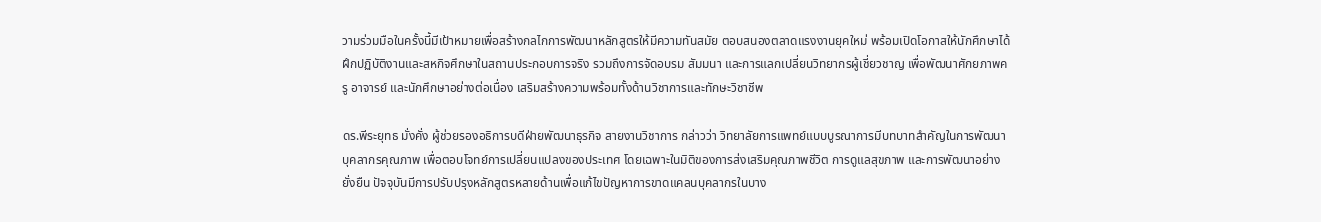วามร่วมมือในครั้งนี้มีเป้าหมายเพื่อสร้างกลไกการพัฒนาหลักสูตรให้มีความทันสมัย ตอบสนองตลาดแรงงานยุคใหม่ พร้อมเปิดโอกาสให้นักศึกษาได้ฝึกปฏิบัติงานและสหกิจศึกษาในสถานประกอบการจริง รวมถึงการจัดอบรม สัมมนา และการแลกเปลี่ยนวิทยากรผู้เชี่ยวชาญ เพื่อพัฒนาศักยภาพครู อาจารย์ และนักศึกษาอย่างต่อเนื่อง เสริมสร้างความพร้อมทั้งด้านวิชาการและทักษะวิชาชีพ

ดร.พีระยุทธ มั่งคั่ง ผู้ช่วยรองอธิการบดีฝ่ายพัฒนาธุรกิจ สายงานวิชาการ กล่าวว่า วิทยาลัยการแพทย์แบบบูรณาการมีบทบาทสำคัญในการพัฒนาบุคลากรคุณภาพ เพื่อตอบโจทย์การเปลี่ยนแปลงของประเทศ โดยเฉพาะในมิติของการส่งเสริมคุณภาพชีวิต การดูแลสุขภาพ และการพัฒนาอย่างยั่งยืน ปัจจุบันมีการปรับปรุงหลักสูตรหลายด้านเพื่อแก้ไขปัญหาการขาดแคลนบุคลากรในบาง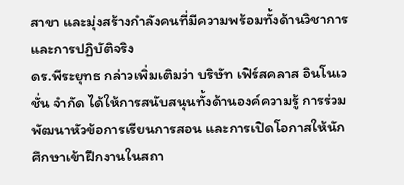สาขา และมุ่งสร้างกำลังคนที่มีความพร้อมทั้งด้านวิชาการและการปฏิบัติจริง
ดร.พีระยุทธ กล่าวเพิ่มเติมว่า บริษัท เฟิร์สคลาส อินโนเวชั่น จำกัด ได้ให้การสนับสนุนทั้งด้านองค์ความรู้ การร่วมพัฒนาหัวข้อการเรียนการสอน และการเปิดโอกาสให้นักศึกษาเข้าฝึกงานในสถา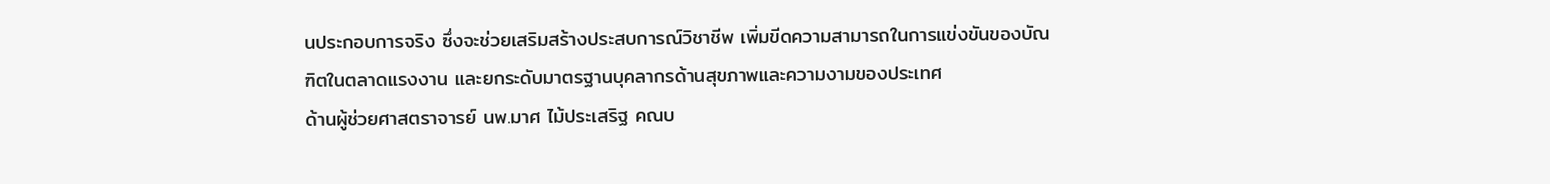นประกอบการจริง ซึ่งจะช่วยเสริมสร้างประสบการณ์วิชาชีพ เพิ่มขีดความสามารถในการแข่งขันของบัณฑิตในตลาดแรงงาน และยกระดับมาตรฐานบุคลากรด้านสุขภาพและความงามของประเทศ
ด้านผู้ช่วยศาสตราจารย์ นพ.มาศ ไม้ประเสริฐ คณบ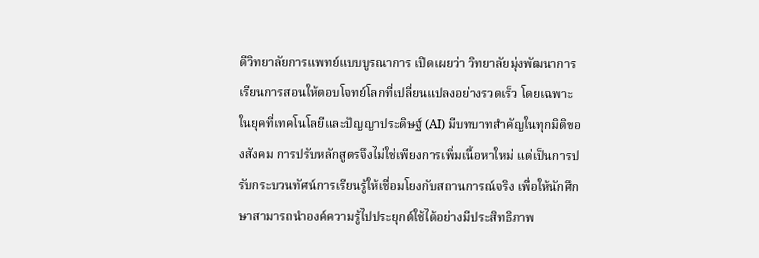ดีวิทยาลัยการแพทย์แบบบูรณาการ เปิดเผยว่า วิทยาลัยมุ่งพัฒนาการเรียนการสอนให้ตอบโจทย์โลกที่เปลี่ยนแปลงอย่างรวดเร็ว โดยเฉพาะในยุคที่เทคโนโลยีและปัญญาประดิษฐ์ (AI) มีบทบาทสำคัญในทุกมิติของสังคม การปรับหลักสูตรจึงไม่ใช่เพียงการเพิ่มเนื้อหาใหม่ แต่เป็นการปรับกระบวนทัศน์การเรียนรู้ให้เชื่อมโยงกับสถานการณ์จริง เพื่อให้นักศึกษาสามารถนำองค์ความรู้ไปประยุกต์ใช้ได้อย่างมีประสิทธิภาพ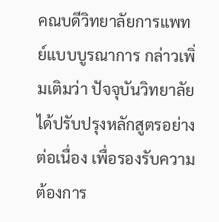คณบดีวิทยาลัยการแพทย์แบบบูรณาการ กล่าวเพิ่มเติมว่า ปัจจุบันวิทยาลัยได้ปรับปรุงหลักสูตรอย่างต่อเนื่อง เพื่อรองรับความต้องการ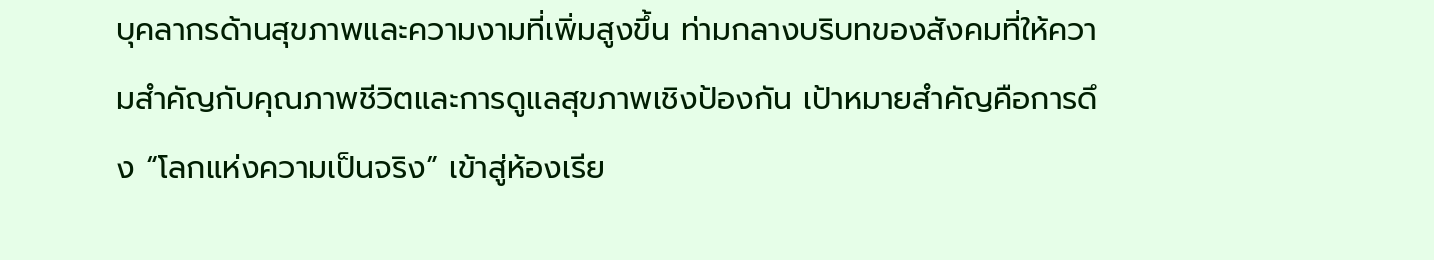บุคลากรด้านสุขภาพและความงามที่เพิ่มสูงขึ้น ท่ามกลางบริบทของสังคมที่ให้ความสำคัญกับคุณภาพชีวิตและการดูแลสุขภาพเชิงป้องกัน เป้าหมายสำคัญคือการดึง “โลกแห่งความเป็นจริง” เข้าสู่ห้องเรีย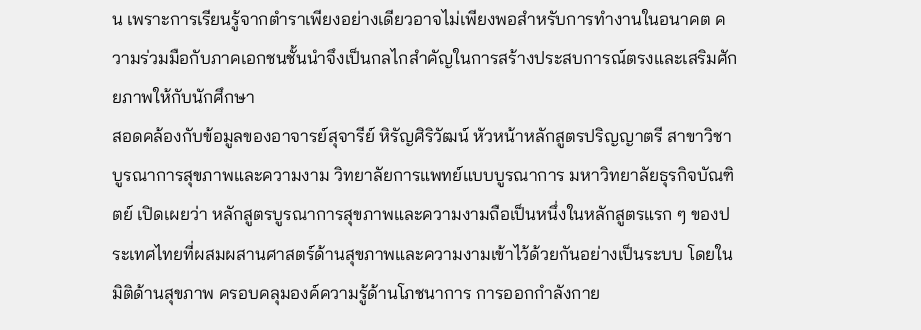น เพราะการเรียนรู้จากตำราเพียงอย่างเดียวอาจไม่เพียงพอสำหรับการทำงานในอนาคต ความร่วมมือกับภาคเอกชนชั้นนำจึงเป็นกลไกสำคัญในการสร้างประสบการณ์ตรงและเสริมศักยภาพให้กับนักศึกษา
สอดคล้องกับข้อมูลของอาจารย์สุจารีย์ หิรัญศิริวัฒน์ หัวหน้าหลักสูตรปริญญาตรี สาขาวิชาบูรณาการสุขภาพและความงาม วิทยาลัยการแพทย์แบบบูรณาการ มหาวิทยาลัยธุรกิจบัณฑิตย์ เปิดเผยว่า หลักสูตรบูรณาการสุขภาพและความงามถือเป็นหนึ่งในหลักสูตรแรก ๆ ของประเทศไทยที่ผสมผสานศาสตร์ด้านสุขภาพและความงามเข้าไว้ด้วยกันอย่างเป็นระบบ โดยในมิติด้านสุขภาพ ครอบคลุมองค์ความรู้ด้านโภชนาการ การออกกำลังกาย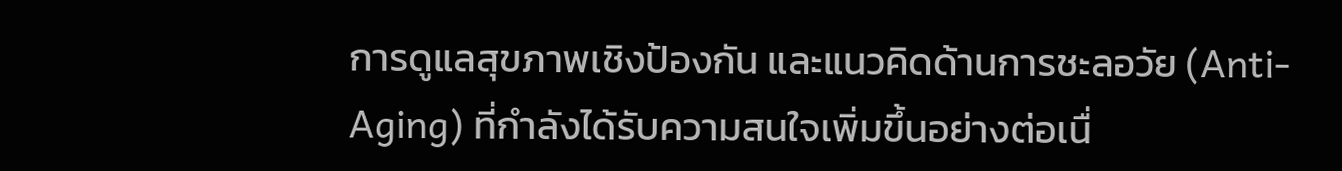การดูแลสุขภาพเชิงป้องกัน และแนวคิดด้านการชะลอวัย (Anti-Aging) ที่กำลังได้รับความสนใจเพิ่มขึ้นอย่างต่อเนื่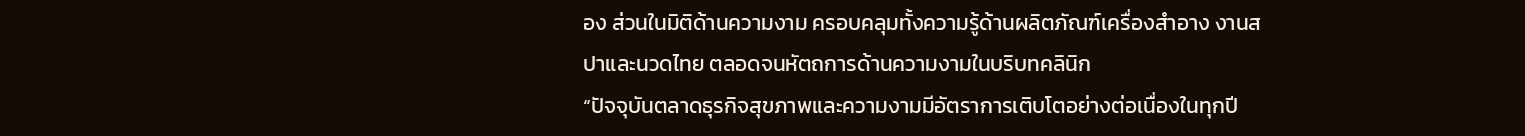อง ส่วนในมิติด้านความงาม ครอบคลุมทั้งความรู้ด้านผลิตภัณฑ์เครื่องสำอาง งานสปาและนวดไทย ตลอดจนหัตถการด้านความงามในบริบทคลินิก
“ปัจจุบันตลาดธุรกิจสุขภาพและความงามมีอัตราการเติบโตอย่างต่อเนื่องในทุกปี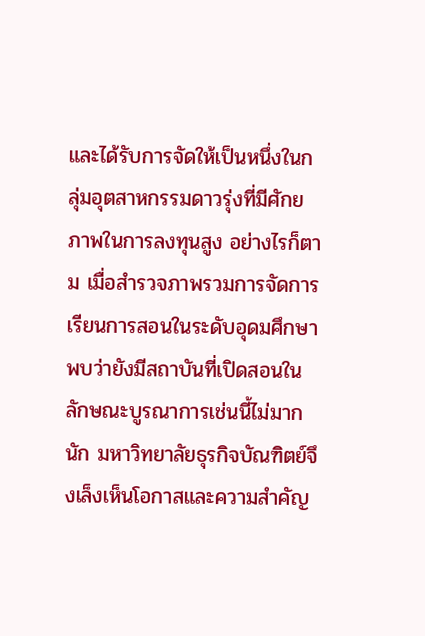และได้รับการจัดให้เป็นหนึ่งในกลุ่มอุตสาหกรรมดาวรุ่งที่มีศักยภาพในการลงทุนสูง อย่างไรก็ตาม เมื่อสำรวจภาพรวมการจัดการเรียนการสอนในระดับอุดมศึกษา พบว่ายังมีสถาบันที่เปิดสอนในลักษณะบูรณาการเช่นนี้ไม่มากนัก มหาวิทยาลัยธุรกิจบัณฑิตย์จึงเล็งเห็นโอกาสและความสำคัญ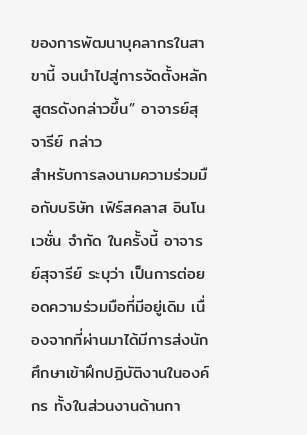ของการพัฒนาบุคลากรในสาขานี้ จนนำไปสู่การจัดตั้งหลักสูตรดังกล่าวขึ้น” อาจารย์สุจารีย์ กล่าว
สำหรับการลงนามความร่วมมือกับบริษัท เฟิร์สคลาส อินโนเวชั่น จำกัด ในครั้งนี้ อาจารย์สุจารีย์ ระบุว่า เป็นการต่อยอดความร่วมมือที่มีอยู่เดิม เนื่องจากที่ผ่านมาได้มีการส่งนักศึกษาเข้าฝึกปฏิบัติงานในองค์กร ทั้งในส่วนงานด้านกา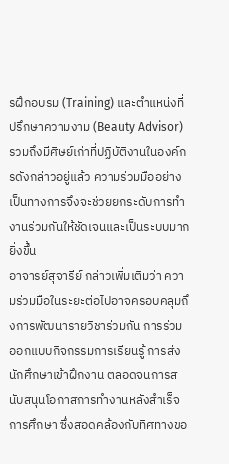รฝึกอบรม (Training) และตำแหน่งที่ปรึกษาความงาม (Beauty Advisor) รวมถึงมีศิษย์เก่าที่ปฏิบัติงานในองค์กรดังกล่าวอยู่แล้ว ความร่วมมืออย่างเป็นทางการจึงจะช่วยยกระดับการทำงานร่วมกันให้ชัดเจนและเป็นระบบมากยิ่งขึ้น
อาจารย์สุจารีย์ กล่าวเพิ่มเติมว่า ความร่วมมือในระยะต่อไปอาจครอบคลุมถึงการพัฒนารายวิชาร่วมกัน การร่วมออกแบบกิจกรรมการเรียนรู้ การส่งนักศึกษาเข้าฝึกงาน ตลอดจนการสนับสนุนโอกาสการทำงานหลังสำเร็จการศึกษา ซึ่งสอดคล้องกับทิศทางขอ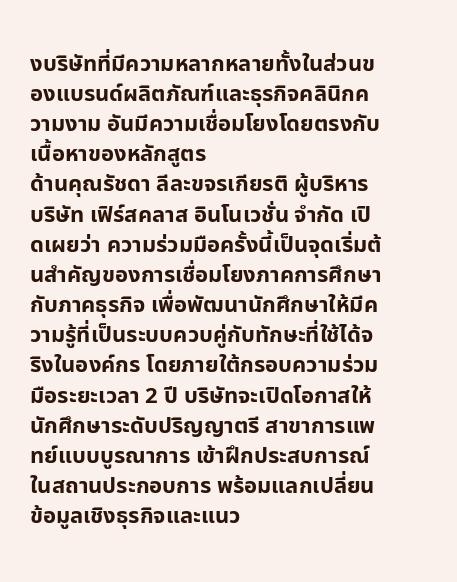งบริษัทที่มีความหลากหลายทั้งในส่วนของแบรนด์ผลิตภัณฑ์และธุรกิจคลินิกความงาม อันมีความเชื่อมโยงโดยตรงกับเนื้อหาของหลักสูตร
ด้านคุณรัชดา ลีละขจรเกียรติ ผู้บริหารบริษัท เฟิร์สคลาส อินโนเวชั่น จำกัด เปิดเผยว่า ความร่วมมือครั้งนี้เป็นจุดเริ่มต้นสำคัญของการเชื่อมโยงภาคการศึกษากับภาคธุรกิจ เพื่อพัฒนานักศึกษาให้มีความรู้ที่เป็นระบบควบคู่กับทักษะที่ใช้ได้จริงในองค์กร โดยภายใต้กรอบความร่วมมือระยะเวลา 2 ปี บริษัทจะเปิดโอกาสให้นักศึกษาระดับปริญญาตรี สาขาการแพทย์แบบบูรณาการ เข้าฝึกประสบการณ์ในสถานประกอบการ พร้อมแลกเปลี่ยนข้อมูลเชิงธุรกิจและแนว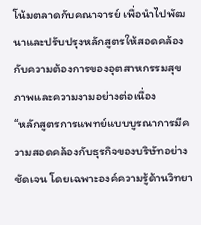โน้มตลาดกับคณาจารย์ เพื่อนำไปพัฒนาและปรับปรุงหลักสูตรให้สอดคล้องกับความต้องการของอุตสาหกรรมสุขภาพและความงามอย่างต่อเนื่อง
“หลักสูตรการแพทย์แบบบูรณาการมีความสอดคล้องกับธุรกิจของบริษัทอย่างชัดเจน โดยเฉพาะองค์ความรู้ด้านวิทยา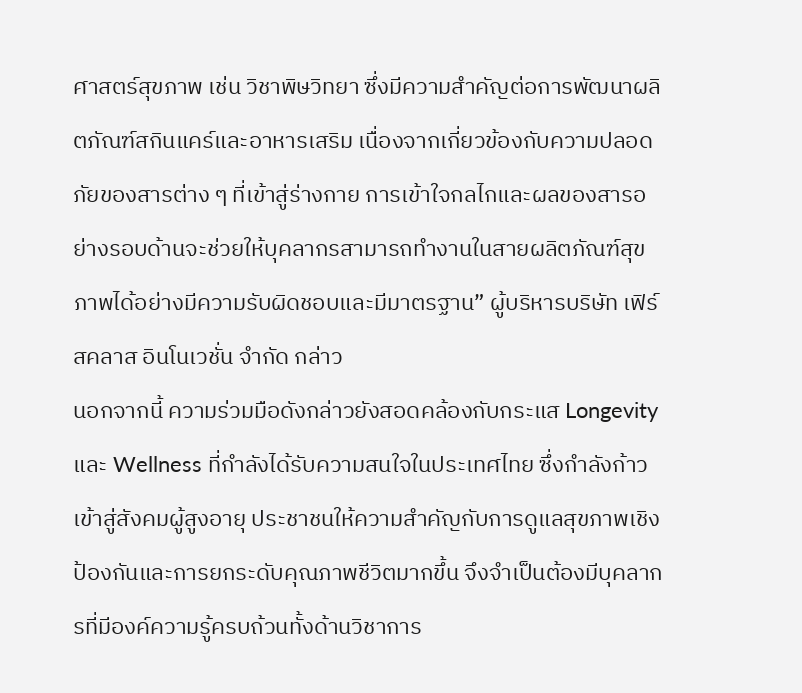ศาสตร์สุขภาพ เช่น วิชาพิษวิทยา ซึ่งมีความสำคัญต่อการพัฒนาผลิตภัณฑ์สกินแคร์และอาหารเสริม เนื่องจากเกี่ยวข้องกับความปลอดภัยของสารต่าง ๆ ที่เข้าสู่ร่างกาย การเข้าใจกลไกและผลของสารอย่างรอบด้านจะช่วยให้บุคลากรสามารถทำงานในสายผลิตภัณฑ์สุขภาพได้อย่างมีความรับผิดชอบและมีมาตรฐาน” ผู้บริหารบริษัท เฟิร์สคลาส อินโนเวชั่น จำกัด กล่าว
นอกจากนี้ ความร่วมมือดังกล่าวยังสอดคล้องกับกระแส Longevity และ Wellness ที่กำลังได้รับความสนใจในประเทศไทย ซึ่งกำลังก้าวเข้าสู่สังคมผู้สูงอายุ ประชาชนให้ความสำคัญกับการดูแลสุขภาพเชิงป้องกันและการยกระดับคุณภาพชีวิตมากขึ้น จึงจำเป็นต้องมีบุคลากรที่มีองค์ความรู้ครบถ้วนทั้งด้านวิชาการ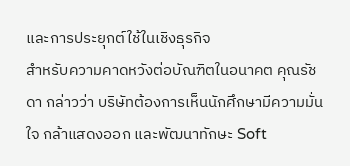และการประยุกต์ใช้ในเชิงธุรกิจ
สำหรับความคาดหวังต่อบัณฑิตในอนาคต คุณรัชดา กล่าวว่า บริษัทต้องการเห็นนักศึกษามีความมั่นใจ กล้าแสดงออก และพัฒนาทักษะ Soft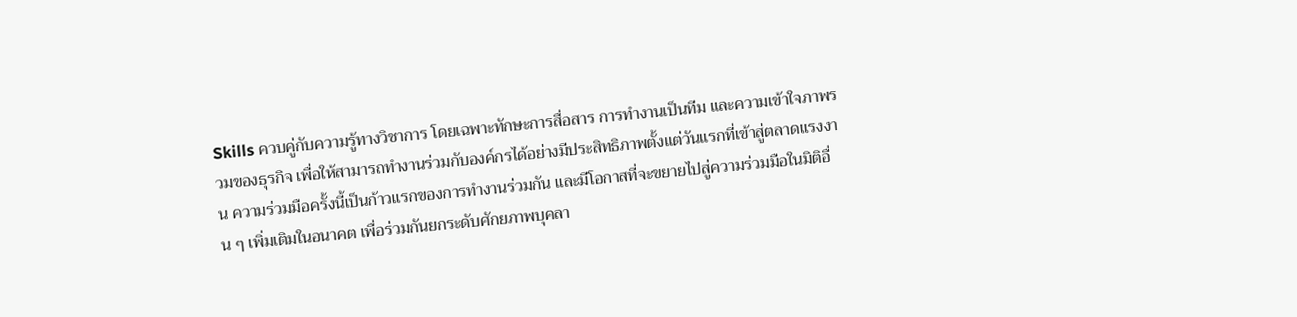Skills ควบคู่กับความรู้ทางวิชาการ โดยเฉพาะทักษะการสื่อสาร การทำงานเป็นทีม และความเข้าใจภาพรวมของธุรกิจ เพื่อให้สามารถทำงานร่วมกับองค์กรได้อย่างมีประสิทธิภาพตั้งแต่วันแรกที่เข้าสู่ตลาดแรงงาน ความร่วมมือครั้งนี้เป็นก้าวแรกของการทำงานร่วมกัน และมีโอกาสที่จะขยายไปสู่ความร่วมมือในมิติอื่น ๆ เพิ่มเติมในอนาคต เพื่อร่วมกันยกระดับศักยภาพบุคลา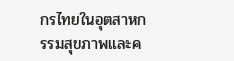กรไทยในอุตสาหกรรมสุขภาพและค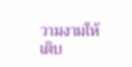วามงามให้เติบ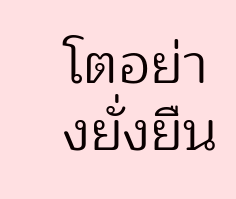โตอย่างยั่งยืน